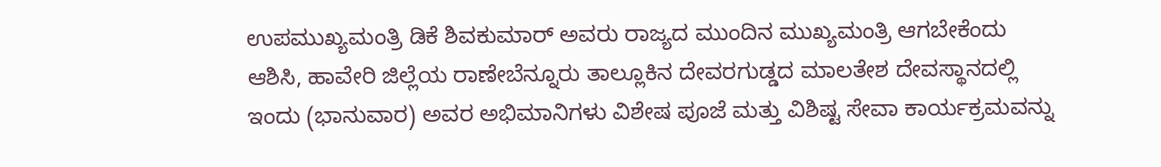ಉಪಮುಖ್ಯಮಂತ್ರಿ ಡಿಕೆ ಶಿವಕುಮಾರ್ ಅವರು ರಾಜ್ಯದ ಮುಂದಿನ ಮುಖ್ಯಮಂತ್ರಿ ಆಗಬೇಕೆಂದು ಆಶಿಸಿ, ಹಾವೇರಿ ಜಿಲ್ಲೆಯ ರಾಣೇಬೆನ್ನೂರು ತಾಲ್ಲೂಕಿನ ದೇವರಗುಡ್ಡದ ಮಾಲತೇಶ ದೇವಸ್ಥಾನದಲ್ಲಿ ಇಂದು (ಭಾನುವಾರ) ಅವರ ಅಭಿಮಾನಿಗಳು ವಿಶೇಷ ಪೂಜೆ ಮತ್ತು ವಿಶಿಷ್ಟ ಸೇವಾ ಕಾರ್ಯಕ್ರಮವನ್ನು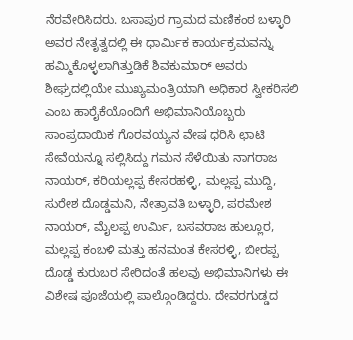ನೆರವೇರಿಸಿದರು. ಬಸಾಪುರ ಗ್ರಾಮದ ಮಣಿಕಂಠ ಬಳ್ಳಾರಿ ಅವರ ನೇತೃತ್ವದಲ್ಲಿ ಈ ಧಾರ್ಮಿಕ ಕಾರ್ಯಕ್ರಮವನ್ನು ಹಮ್ಮಿಕೊಳ್ಳಲಾಗಿತ್ತುಡಿಕೆ ಶಿವಕುಮಾರ್ ಅವರು ಶೀಘ್ರದಲ್ಲಿಯೇ ಮುಖ್ಯಮಂತ್ರಿಯಾಗಿ ಅಧಿಕಾರ ಸ್ವೀಕರಿಸಲಿ ಎಂಬ ಹಾರೈಕೆಯೊಂದಿಗೆ ಅಭಿಮಾನಿಯೊಬ್ಬರು ಸಾಂಪ್ರದಾಯಿಕ ಗೊರವಯ್ಯನ ವೇಷ ಧರಿಸಿ ಛಾಟಿ ಸೇವೆಯನ್ನೂ ಸಲ್ಲಿಸಿದ್ದು ಗಮನ ಸೆಳೆಯಿತು ನಾಗರಾಜ ನಾಯರ್, ಕರಿಯಲ್ಲಪ್ಪ ಕೇಸರಹಳ್ಳಿ, ಮಲ್ಲಪ್ಪ ಮುದ್ದಿ, ಸುರೇಶ ದೊಡ್ಡಮನಿ, ನೇತ್ರಾವತಿ ಬಳ್ಳಾರಿ, ಪರಮೇಶ ನಾಯರ್, ಮೈಲಪ್ಪ ಉರ್ಮಿ, ಬಸವರಾಜ ಹುಲ್ಲೂರ, ಮಲ್ಲಪ್ಪ ಕಂಬಳಿ ಮತ್ತು ಹನಮಂತ ಕೇಸರಳ್ಳಿ, ಬೀರಪ್ಪ ದೊಡ್ಡ ಕುರುಬರ ಸೇರಿದಂತೆ ಹಲವು ಅಭಿಮಾನಿಗಳು ಈ ವಿಶೇಷ ಪೂಜೆಯಲ್ಲಿ ಪಾಲ್ಗೊಂಡಿದ್ದರು. ದೇವರಗುಡ್ಡದ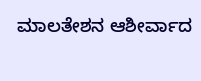ಮಾಲತೇಶನ ಆಶೀರ್ವಾದ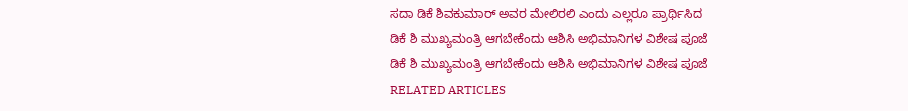ಸದಾ ಡಿಕೆ ಶಿವಕುಮಾರ್ ಅವರ ಮೇಲಿರಲಿ ಎಂದು ಎಲ್ಲರೂ ಪ್ರಾರ್ಥಿಸಿದ
ಡಿಕೆ ಶಿ ಮುಖ್ಯಮಂತ್ರಿ ಆಗಬೇಕೆಂದು ಆಶಿಸಿ ಅಭಿಮಾನಿಗಳ ವಿಶೇಷ ಪೂಜೆ
ಡಿಕೆ ಶಿ ಮುಖ್ಯಮಂತ್ರಿ ಆಗಬೇಕೆಂದು ಆಶಿಸಿ ಅಭಿಮಾನಿಗಳ ವಿಶೇಷ ಪೂಜೆ
RELATED ARTICLES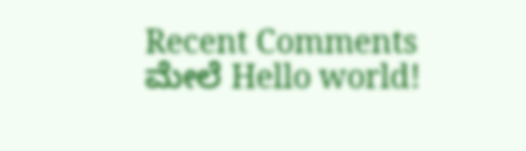Recent Comments
ಮೇಲೆ Hello world!